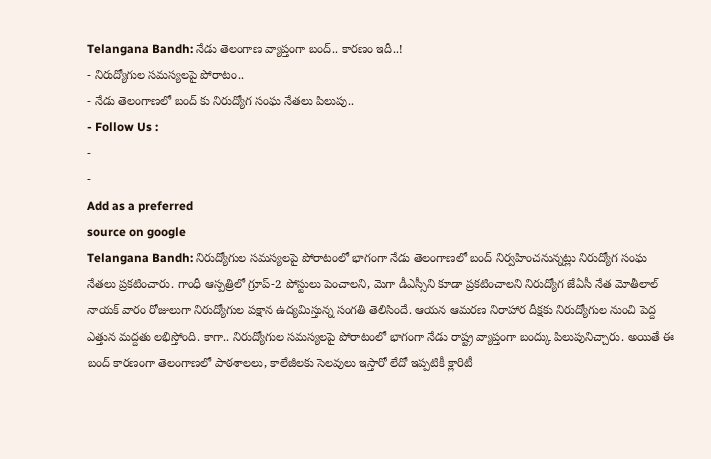Telangana Bandh: నేడు తెలంగాణ వ్యాప్తంగా బంద్.. కారణం ఇదీ..!
- నిరుద్యోగుల సమస్యలపై పోరాటం..
- నేడు తెలంగాణలో బంద్ కు నిరుద్యోగ సంఘ నేతలు పిలుపు..
- Follow Us :
-
-
Add as a preferred
source on google
Telangana Bandh: నిరుద్యోగుల సమస్యలపై పోరాటంలో భాగంగా నేడు తెలంగాణలో బంద్ నిర్వహించనున్నట్లు నిరుద్యోగ సంఘ నేతలు ప్రకటించారు. గాంధీ ఆస్పత్రిలో గ్రూప్-2 పోస్టులు పెంచాలని, మెగా డీఎస్సీని కూడా ప్రకటించాలని నిరుద్యోగ జేఏసీ నేత మోతీలాల్ నాయక్ వారం రోజులుగా నిరుద్యోగుల పక్షాన ఉద్యమిస్తున్న సంగతి తెలిసిందే. ఆయన ఆమరణ నిరాహార దీక్షకు నిరుద్యోగుల నుంచి పెద్ద ఎత్తున మద్దతు లభిస్తోంది. కాగా.. నిరుద్యోగుల సమస్యలపై పోరాటంలో భాగంగా నేడు రాష్ట్ర వ్యాప్తంగా బంద్కు పిలుపునిచ్చారు. అయితే ఈ బంద్ కారణంగా తెలంగాణలో పాఠశాలలు, కాలేజీలకు సెలవులు ఇస్తారో లేదో ఇప్పటికీ క్లారిటీ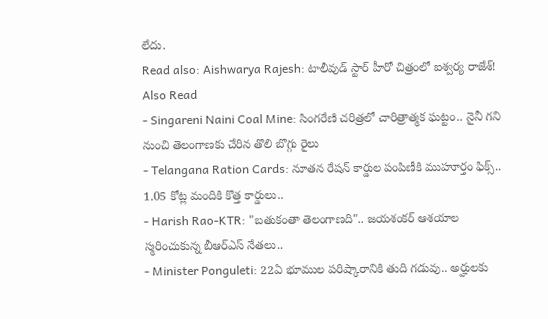లేదు.
Read also: Aishwarya Rajesh: టాలీవుడ్ స్టార్ హీరో చిత్రంలో ఐశ్వర్య రాజేశ్!
Also Read
- Singareni Naini Coal Mine: సింగరేణి చరిత్రలో చారిత్రాత్మక ఘట్టం.. నైనీ గని నుంచి తెలంగాణకు చేరిన తొలి బొగ్గు రైలు
- Telangana Ration Cards: నూతన రేషన్ కార్డుల పంపిణీకి ముహూర్తం ఫిక్స్.. 1.05 కోట్ల మందికి కొత్త కార్డులు..
- Harish Rao-KTR: "బతుకంతా తెలంగాణది".. జయశంకర్ ఆశయాల స్మరించుకున్న బీఆర్ఎస్ నేతలు..
- Minister Ponguleti: 22ఏ భూముల పరిష్కారానికి తుది గడువు.. అర్హులకు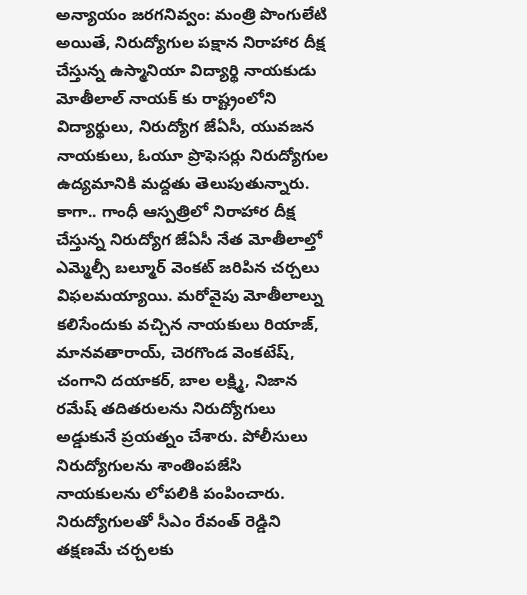అన్యాయం జరగనివ్వం: మంత్రి పొంగులేటి
అయితే, నిరుద్యోగుల పక్షాన నిరాహార దీక్ష చేస్తున్న ఉస్మానియా విద్యార్థి నాయకుడు మోతీలాల్ నాయక్ కు రాష్ట్రంలోని విద్యార్థులు, నిరుద్యోగ జేఏసీ, యువజన నాయకులు, ఓయూ ప్రొఫెసర్లు నిరుద్యోగుల ఉద్యమానికి మద్దతు తెలుపుతున్నారు. కాగా.. గాంధీ ఆస్పత్రిలో నిరాహార దీక్ష చేస్తున్న నిరుద్యోగ జేఏసీ నేత మోతీలాల్తో ఎమ్మెల్సీ బల్మూర్ వెంకట్ జరిపిన చర్చలు విఫలమయ్యాయి. మరోవైపు మోతీలాల్ను కలిసేందుకు వచ్చిన నాయకులు రియాజ్, మానవతారాయ్, చెరగొండ వెంకటేష్, చంగాని దయాకర్, బాల లక్ష్మి, నిజాన రమేష్ తదితరులను నిరుద్యోగులు అడ్డుకునే ప్రయత్నం చేశారు. పోలీసులు నిరుద్యోగులను శాంతింపజేసి నాయకులను లోపలికి పంపించారు. నిరుద్యోగులతో సీఎం రేవంత్ రెడ్డిని తక్షణమే చర్చలకు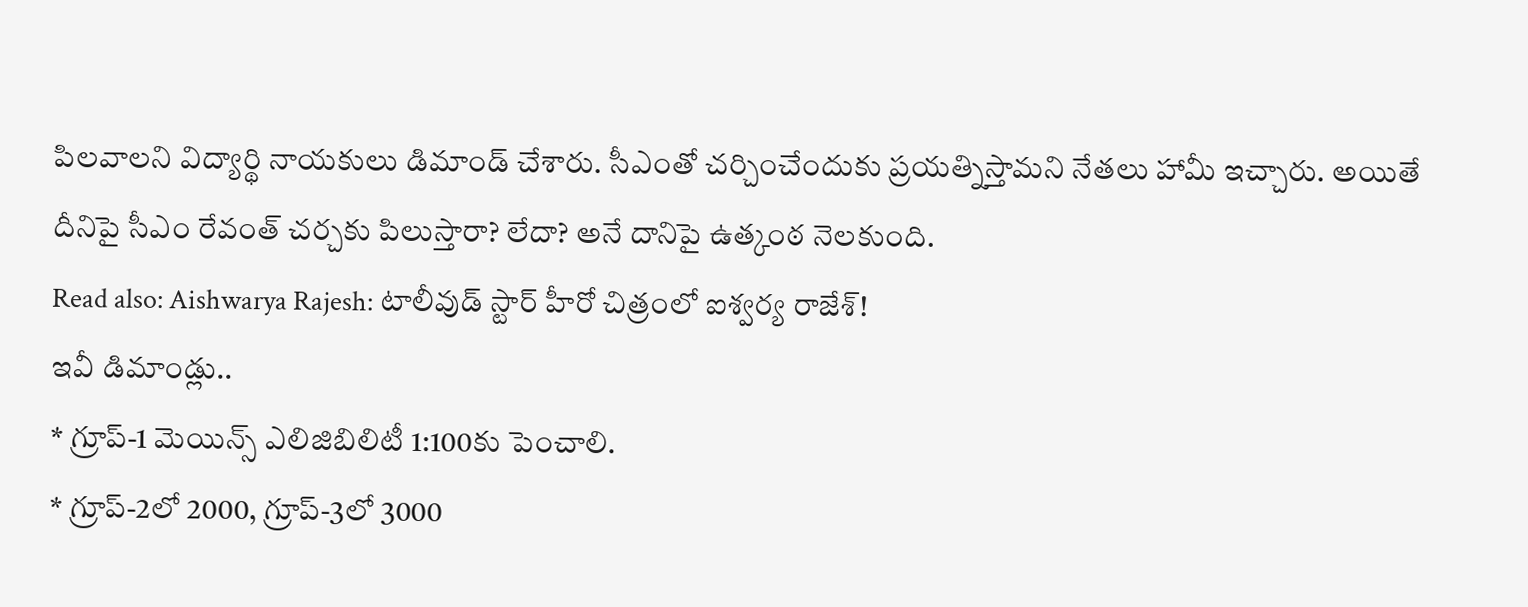పిలవాలని విద్యార్థి నాయకులు డిమాండ్ చేశారు. సీఎంతో చర్చించేందుకు ప్రయత్నిస్తామని నేతలు హామీ ఇచ్చారు. అయితే దీనిపై సీఎం రేవంత్ చర్చకు పిలుస్తారా? లేదా? అనే దానిపై ఉత్కంఠ నెలకుంది.
Read also: Aishwarya Rajesh: టాలీవుడ్ స్టార్ హీరో చిత్రంలో ఐశ్వర్య రాజేశ్!
ఇవీ డిమాండ్లు..
* గ్రూప్-1 మెయిన్స్ ఎలిజిబిలిటీ 1:100కు పెంచాలి.
* గ్రూప్-2లో 2000, గ్రూప్-3లో 3000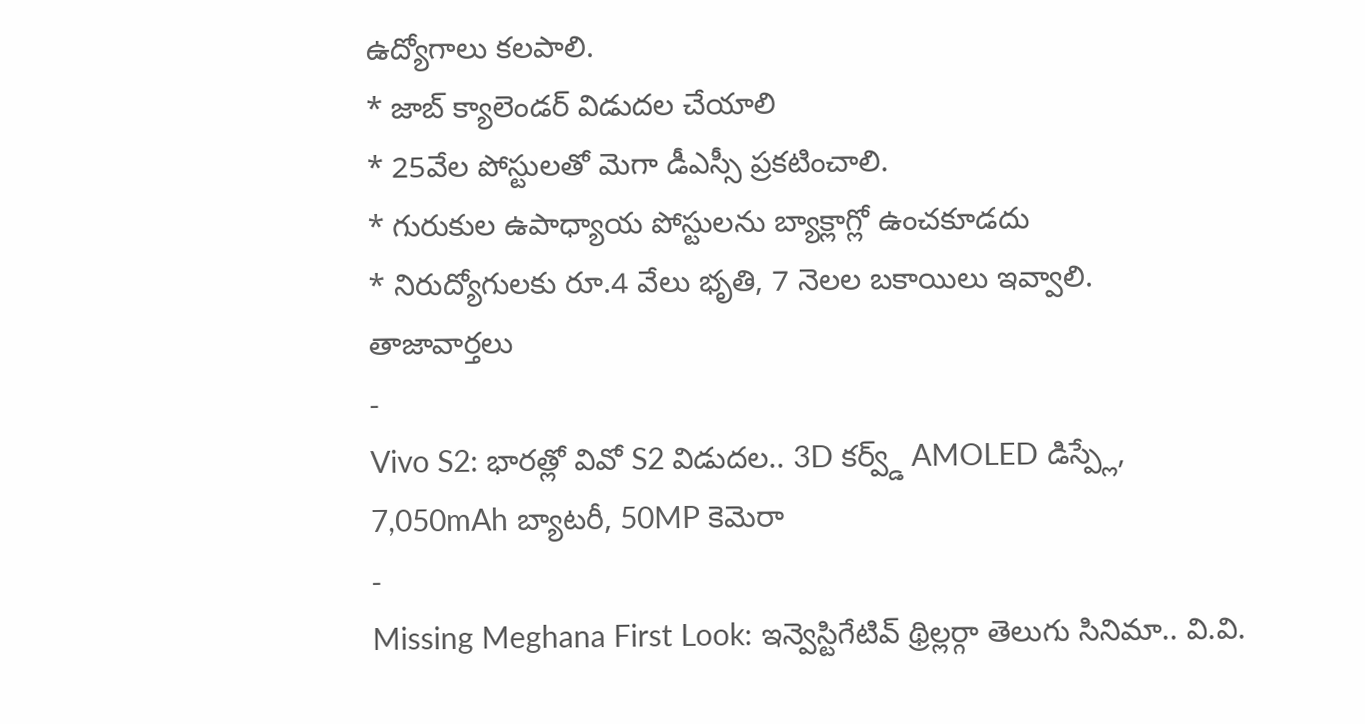ఉద్యోగాలు కలపాలి.
* జాబ్ క్యాలెండర్ విడుదల చేయాలి
* 25వేల పోస్టులతో మెగా డీఎస్సీ ప్రకటించాలి.
* గురుకుల ఉపాధ్యాయ పోస్టులను బ్యాక్లాగ్లో ఉంచకూడదు
* నిరుద్యోగులకు రూ.4 వేలు భృతి, 7 నెలల బకాయిలు ఇవ్వాలి.
తాజావార్తలు
-
Vivo S2: భారత్లో వివో S2 విడుదల.. 3D కర్వ్డ్ AMOLED డిస్ప్లే, 7,050mAh బ్యాటరీ, 50MP కెమెరా
-
Missing Meghana First Look: ఇన్వెస్టిగేటివ్ థ్రిల్లర్గా తెలుగు సినిమా.. వి.వి.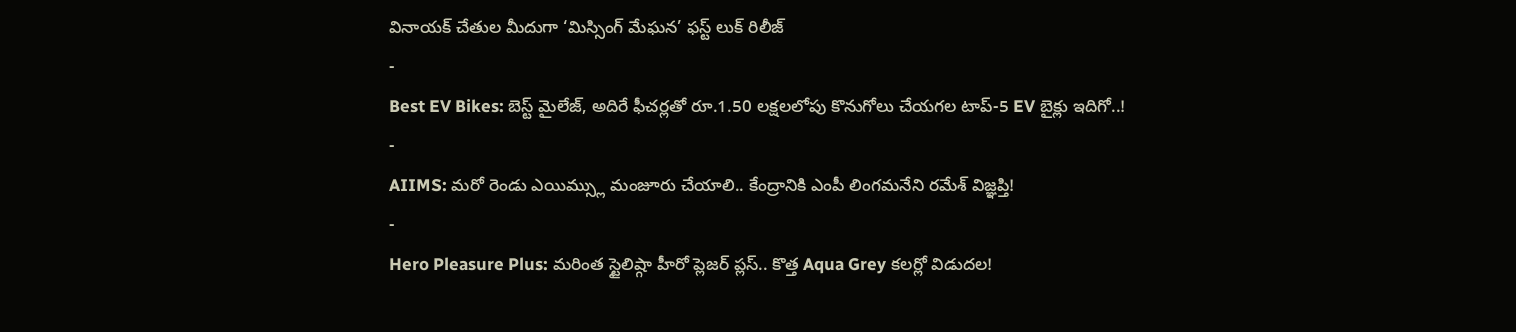వినాయక్ చేతుల మీదుగా ‘మిస్సింగ్ మేఘన’ ఫస్ట్ లుక్ రిలీజ్
-
Best EV Bikes: బెస్ట్ మైలేజ్, అదిరే ఫీచర్లతో రూ.1.50 లక్షలలోపు కొనుగోలు చేయగల టాప్-5 EV బైక్లు ఇదిగో..!
-
AIIMS: మరో రెండు ఎయిమ్స్లు మంజూరు చేయాలి.. కేంద్రానికి ఎంపీ లింగమనేని రమేశ్ విజ్ఞప్తి!
-
Hero Pleasure Plus: మరింత స్టైలిష్గా హీరో ప్లెజర్ ప్లస్.. కొత్త Aqua Grey కలర్లో విడుదల!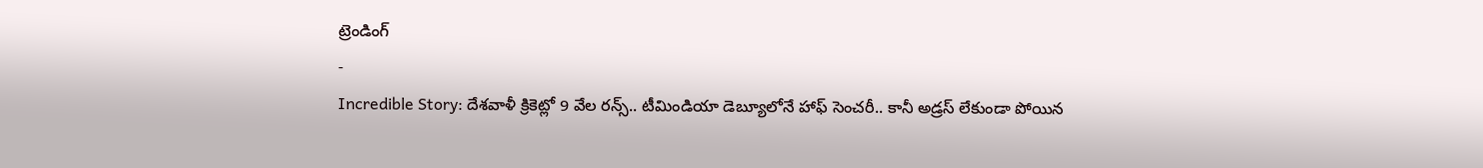ట్రెండింగ్
-
Incredible Story: దేశవాళీ క్రికెట్లో 9 వేల రన్స్.. టీమిండియా డెబ్యూలోనే హాఫ్ సెంచరీ.. కానీ అడ్రస్ లేకుండా పోయిన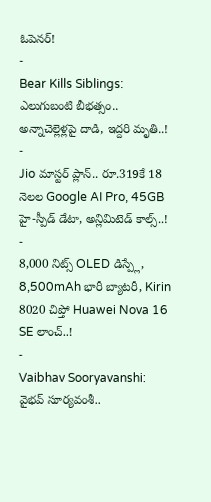ఓపెనర్!
-
Bear Kills Siblings: ఎలుగుబంటి బీభత్సం.. అన్నాచెల్లెళ్లపై దాడి, ఇద్దరి మృతి..!
-
Jio మాస్టర్ ప్లాన్.. రూ.319కే 18 నెలల Google AI Pro, 45GB హై-స్పీడ్ డేటా, అన్లిమిటెడ్ కాల్స్..!
-
8,000 నిట్స్ OLED డిస్ప్లే, 8,500mAh భారీ బ్యాటరీ, Kirin 8020 చిప్తో Huawei Nova 16 SE లాంచ్..!
-
Vaibhav Sooryavanshi: వైభవ్ సూర్యవంశీ..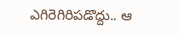ఎగిరెగిరిపడొద్దు.. ఆ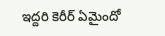ఇద్దరి కెరీర్ ఏమైందో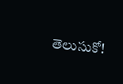తెలుసుకో!